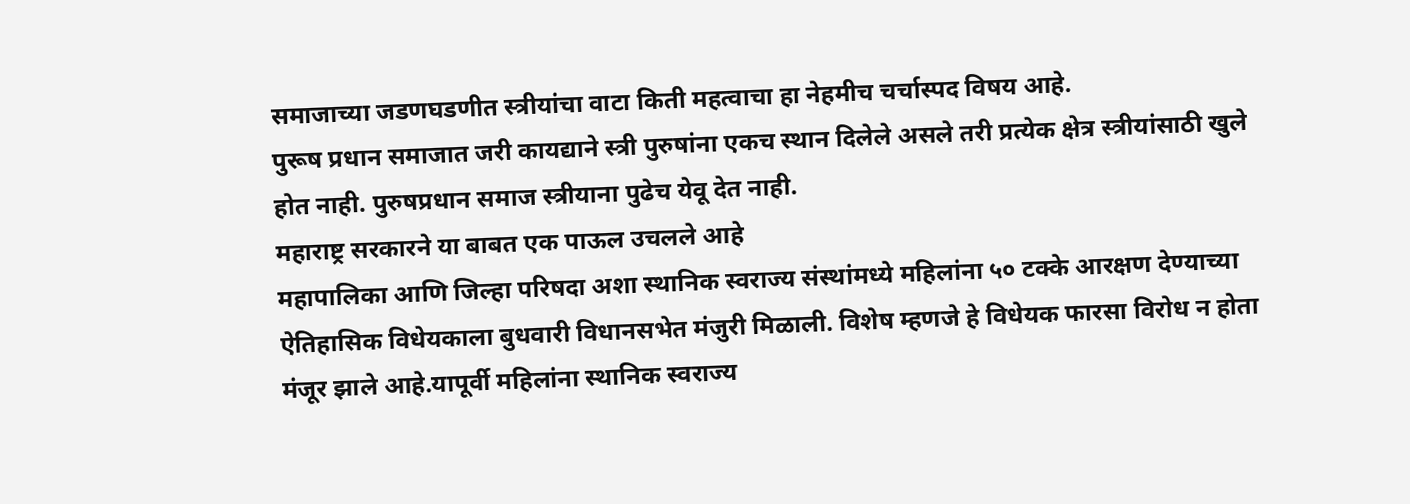समाजाच्या जडणघडणीत स्त्रीयांचा वाटा किती महत्वाचा हा नेहमीच चर्चास्पद विषय आहे.
पुरूष प्रधान समाजात जरी कायद्याने स्त्री पुरुषांना एकच स्थान दिलेले असले तरी प्रत्येक क्षेत्र स्त्रीयांसाठी खुले होत नाही. पुरुषप्रधान समाज स्त्रीयाना पुढेच येवू देत नाही.
महाराष्ट्र सरकारने या बाबत एक पाऊल उचलले आहे
महापालिका आणि जिल्हा परिषदा अशा स्थानिक स्वराज्य संस्थांमध्ये महिलांना ५० टक्के आरक्षण देण्याच्या ऐतिहासिक विधेयकाला बुधवारी विधानसभेत मंजुरी मिळाली. विशेष म्हणजे हे विधेयक फारसा विरोध न होता मंजूर झाले आहे.यापूर्वी महिलांना स्थानिक स्वराज्य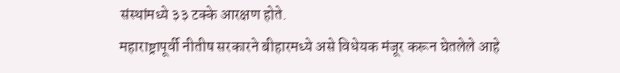संस्थांमध्ये ३३ टक्के आरक्षण होते.
महाराष्ट्रापूर्वी नीतीष सरकारने बीहारमध्ये असे विधेयक मंजूर करून घेतलेले आहे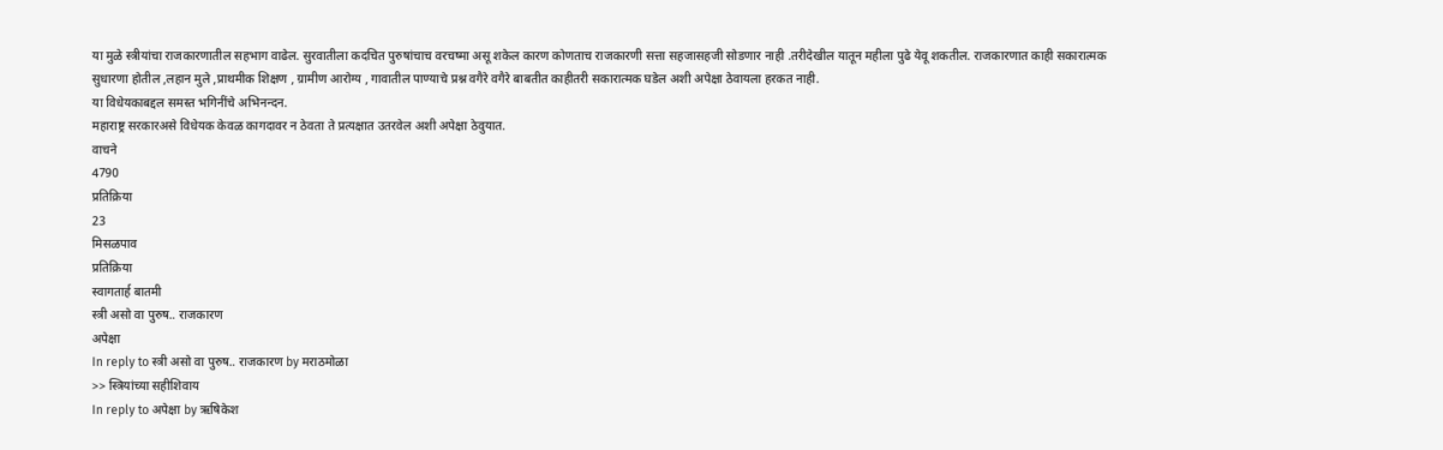या मुळे स्त्रीयांचा राजकारणातील सहभाग वाढेल. सुरवातीला कदचित पुरुषांचाच वरचष्मा असू शकेल कारण कोणताच राजकारणी सत्ता सहजासहजी सोडणार नाही .तरीदेखील यातून महीला पुढे येवू शकतील. राजकारणात काही सकारात्मक सुधारणा होतील ,लहान मुले ,प्राथमीक शिक्षण , ग्रामीण आरोग्य , गावातील पाण्याचे प्रश्न वगैरे वगैरे बाबतीत काहीतरी सकारात्मक घडेल अशी अपेक्षा ठेवायला हरकत नाही.
या विधेयकाबद्दल समस्त भगिनींचे अभिनन्दन.
महाराष्ट्र सरकारअसे विधेयक केवळ कागदावर न ठेवता ते प्रत्यक्षात उतरवेल अशी अपेक्षा ठेवुयात.
वाचने
4790
प्रतिक्रिया
23
मिसळपाव
प्रतिक्रिया
स्वागतार्ह बातमी
स्त्री असो वा पुरुष.. राजकारण
अपेक्षा
In reply to स्त्री असो वा पुरुष.. राजकारण by मराठमोळा
>> स्त्रियांच्या सहीशिवाय
In reply to अपेक्षा by ऋषिकेश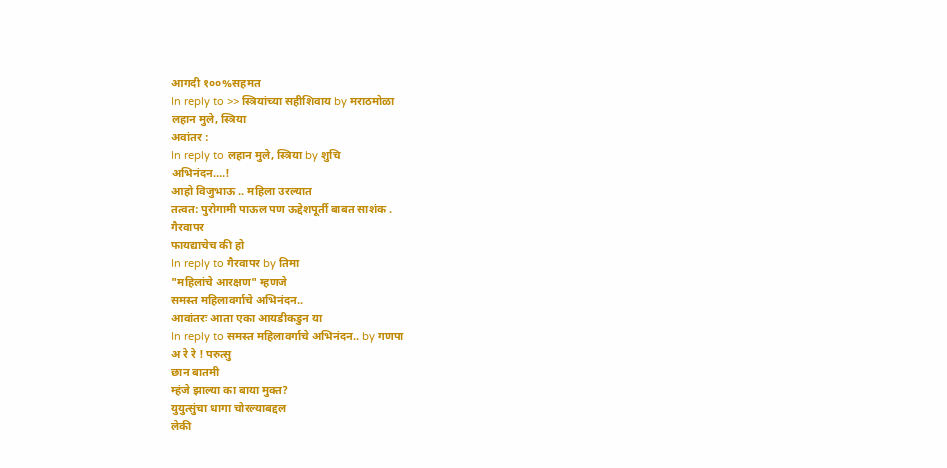आगदी १००%सहमत
In reply to >> स्त्रियांच्या सहीशिवाय by मराठमोळा
लहान मुले, स्त्रिया
अवांतर :
In reply to लहान मुले, स्त्रिया by शुचि
अभिनंदन....!
आहो विजुभाऊ .. महिला उरल्यात
तत्वत: पुरोगामी पाऊल पण ऊद्देशपूर्ती बाबत साशंक .
गैरवापर
फायद्याचेच की हो
In reply to गैरवापर by तिमा
"महिलांचे आरक्षण" म्हणजे
समस्त महिलावर्गाचे अभिनंदन..
आवांतरः आता एका आयडीकडुन या
In reply to समस्त महिलावर्गाचे अभिनंदन.. by गणपा
अ रे रे ! परुत्सु
छान बातमी
म्हंजे झाल्या का बाया मुक्त?
युयुत्सुंचा धागा चोरल्याबद्दल
लेकी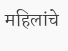महिलांचे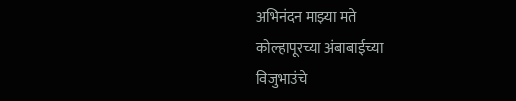अभिनंदन माझ्या मते
कोल्हापूरच्या अंबाबाईच्या
विजुभाउंचे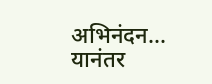अभिनंदन... यानंतर